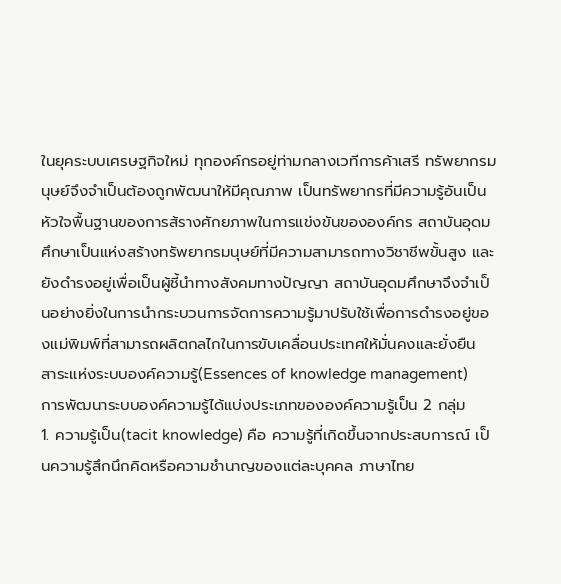ในยุคระบบเศรษฐกิจใหม่ ทุกองค์กรอยู่ท่ามกลางเวทีการค้าเสรี ทรัพยากรมนุษย์จึงจำเป็นต้องถูกพัฒนาให้มีคุณภาพ เป็นทรัพยากรที่มีความรู้อันเป็นหัวใจพื้นฐานของการส้รางศักยภาพในการแข่งขันขององค์กร สถาบันอุดมศึกษาเป็นแห่งสร้างทรัพยากรมนุษย์ที่มีความสามารถทางวิชาชีพขั้นสูง และยังดำรงอยู่เพื่อเป็นผู้ชี้นำทางสังคมทางปัญญา สถาบันอุดมศึกษาจึงจำเป็นอย่างยิ่งในการนำกระบวนการจัดการความรู้มาปรับใช้เพื่อการดำรงอยู่ของแม่พิมพ์ที่สามารถผลิตกลไกในการขับเคลื่อนประเทศให้มั่นคงและยั่งยืน
สาระแห่งระบบองค์ความรู้(Essences of knowledge management)
การพัฒนาระบบองค์ความรู้ได้แบ่งประเภทขององค์ความรู้เป็น 2 กลุ่ม
1. ความรู้เป็น(tacit knowledge) คือ ความรู้ที่เกิดขึ้นจากประสบการณ์ เป็นความรู้สึกนึกคิดหรือความชำนาญของแต่ละบุคคล ภาษาไทย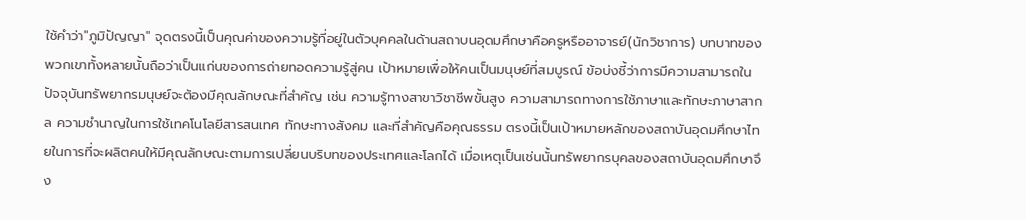ใช้คำว่า"ภูมิปัญญา" จุดตรงนี้เป็นคุณค่าของความรู้ที่อยู่ในตัวบุคคลในด้านสถาบนอุดมศึกษาคือครูหรืออาจารย์(นักวิชาการ) บทบาทของพวกเขาทั้งหลายนั้นถือว่าเป็นแก่นของการถ่ายทอดความรู้สู่คน เป้าหมายเพื่อให้คนเป็นมนุษย์ที่สมบูรณ์ ข้อบ่งชี้ว่าการมีความสามารถในปัจจุบันทรัพยากรมนุษย์จะต้องมีคุณลักษณะที่สำคัญ เช่น ความรู้ทางสาขาวิชาชีพขั้นสูง ความสามารถทางการใช้ภาษาและทักษะภาษาสากล ความชำนาญในการใช้เทคโนโลยีสารสนเทศ ทักษะทางสังคม และที่สำคัญคือคุณธรรม ตรงนี้เป็นเป้าหมายหลักของสถาบันอุดมศึกษาไทยในการที่จะผลิตคนให้มีคุณลักษณะตามการเปลี่ยนบริบทของประเทศและโลกได้ เมื่อเหตุเป็นเช่นนั้นทรัพยากรบุคลของสถาบันอุดมศึกษาจึง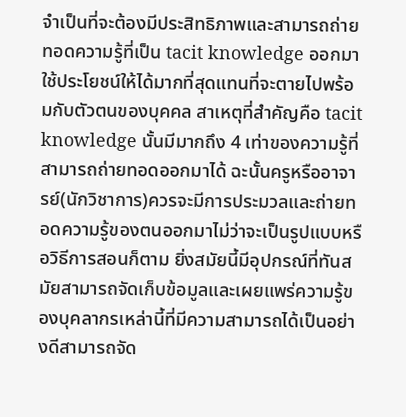จำเป็นที่จะต้องมีประสิทธิภาพและสามารถถ่ายทอดความรู้ที่เป็น tacit knowledge ออกมาใช้ประโยชน์ให้ได้มากที่สุดแทนที่จะตายไปพร้อมกับตัวตนของบุคคล สาเหตุที่สำคัญคือ tacit knowledge นั้นมีมากถึง 4 เท่าของความรู้ที่สามารถถ่ายทอดออกมาได้ ฉะนั้นครูหรืออาจารย์(นักวิชาการ)ควรจะมีการประมวลและถ่ายทอดความรู้ของตนออกมาไม่ว่าจะเป็นรูปแบบหรือวิธีการสอนก็ตาม ยิ่งสมัยนี้มีอุปกรณ์ที่ทันสมัยสามารถจัดเก็บข้อมูลและเผยแพร่ความรู้ของบุคลากรเหล่านี้ที่มีความสามารถได้เป็นอย่างดีสามารถจัด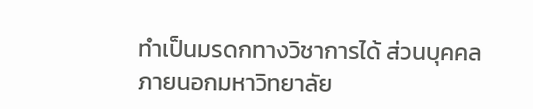ทำเป็นมรดกทางวิชาการได้ ส่วนบุคคลภายนอกมหาวิทยาลัย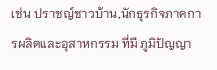เช่น ปราชญ์ชาวบ้าน,นักธุรกิจภาคการผลิตและอุสาหกรรม ที่มี ภูมิปัญญา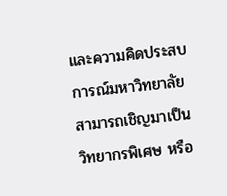และความคิดประสบการณ์มหาวิทยาลัยสามารถเชิญมาเป็นวิทยากรพิเศษ หรือ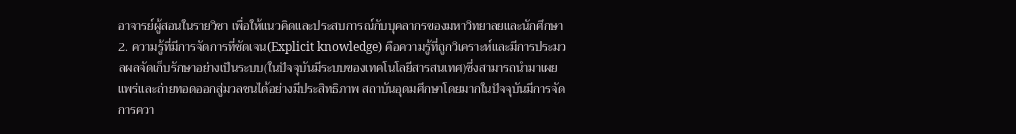อาจารย์ผู้สอนในรายวิชา เพื่อให้แนวคิดและประสบการณ์กับบุคลากรของมหาวิทยาลยและนักศึกษา
2. ความรู้ที่มีการจัดการที่ชัดเจน(Explicit knowledge) คือความรู้ที่ถูกวิเคราะห์และมีการประมวลผลจัดเก็บรักษาอย่างเป็นระบบ(ในปัจจุบันมีระบบของเทคโนโลยีสารสนเทศ)ซึ่งสามารถนำมาเผยแพร่และถ่ายทอดออกสู่มวลชนได้อย่างมีประสิทธิภาพ สถาบันอุดมศึกษาโดยมากในปัจจุบันมีการจัดการควา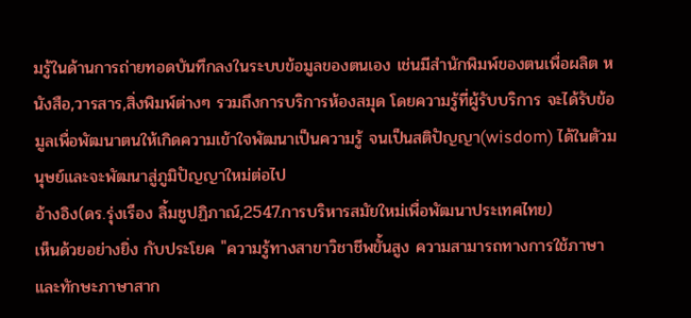มรู้ในด้านการถ่ายทอดบันทึกลงในระบบข้อมูลของตนเอง เช่นมีสำนักพิมพ์ของตนเพื่อผลิต หนังสือ,วารสาร,สิ่งพิมพ์ต่างๆ รวมถึงการบริการห้องสมุด โดยความรู้ที่ผู้รับบริการ จะได้รับข้อมูลเพื่อพัฒนาตนให้เกิดความเข้าใจพัฒนาเป็นความรู้ จนเป็นสติปัญญา(wisdom) ได้ในตัวมนุษย์และจะพัฒนาสู่ภูมิปัญญาใหม่ต่อไป
อ้างอิง(ดร.รุ่งเรือง ลิ้มชูปฏิภาณ์,2547.การบริหารสมัยใหม่เพื่อพัฒนาประเทศไทย)
เห็นด้วยอย่างยิ่ง กับประโยค "ความรู้ทางสาขาวิชาชีพขั้นสูง ความสามารถทางการใช้ภาษาและทักษะภาษาสาก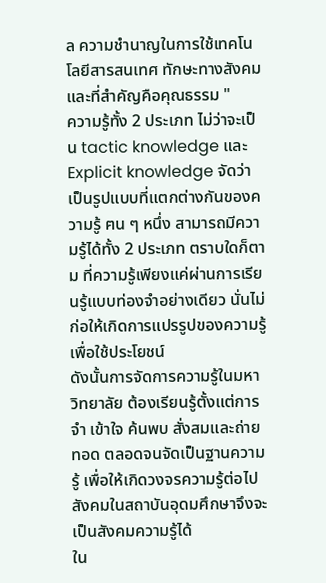ล ความชำนาญในการใช้เทคโนโลยีสารสนเทศ ทักษะทางสังคม และที่สำคัญคือคุณธรรม "
ความรู้ทั้ง 2 ประเภท ไม่ว่าจะเป็น tactic knowledge และ Explicit knowledge จัดว่าเป็นรูปแบบที่แตกต่างกันของความรู้ ฅน ๆ หนึ่ง สามารถมีความรู้ได้ทั้ง 2 ประเภท ตราบใดก็ตาม ที่ความรู้เพียงแค่ผ่านการเรียนรู้แบบท่องจำอย่างเดียว นั่นไม่ก่อให้เกิดการแปรรูปของความรู้เพื่อใช้ประโยชน์
ดังนั้นการจัดการความรู้ในมหาวิทยาลัย ต้องเรียนรู้ตั้งแต่การจำ เข้าใจ ค้นพบ สั่งสมและถ่ายทอด ตลอดจนจัดเป็นฐานความรู้ เพื่อให้เกิดวงจรความรู้ต่อไป สังคมในสถาบันอุดมศึกษาจึงจะเป็นสังคมความรู้ได้
ใน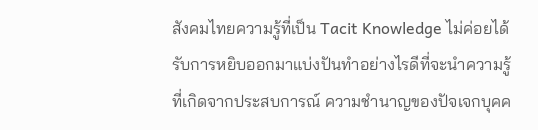สังคมไทยความรู้ที่เป็น Tacit Knowledge ไม่ค่อยได้รับการหยิบออกมาแบ่งปันทำอย่างไรดีที่จะนำความรู้ที่เกิดจากประสบการณ์ ความชำนาญของปัจเจกบุคค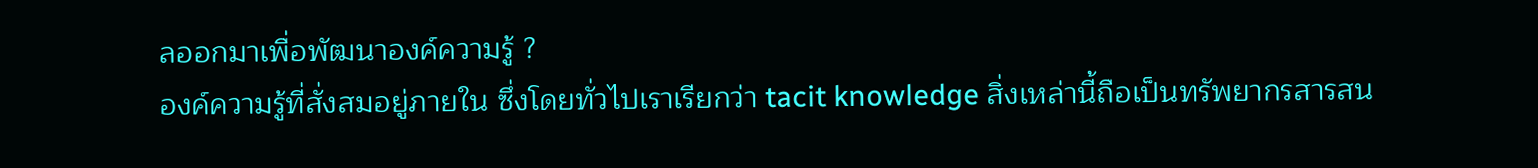ลออกมาเพื่อพัฒนาองค์ความรู้ ?
องค์ความรู้ที่สั่งสมอยู่ภายใน ซึ่งโดยทั่วไปเราเรียกว่า tacit knowledge สิ่งเหล่านี้ถือเป็นทรัพยากรสารสน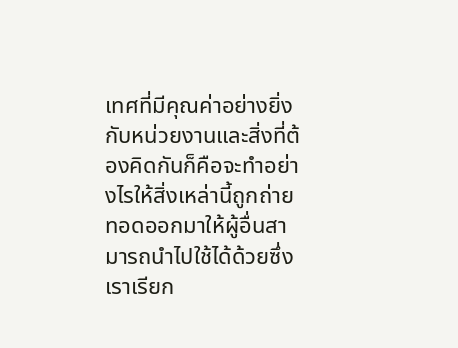เทศที่มีคุณค่าอย่างยิ่งกับหน่วยงานและสิ่งที่ต้องคิดกันก็คือจะทำอย่างไรให้สิ่งเหล่านี้ถูกถ่ายทอดออกมาให้ผู้อื่นสามารถนำไปใช้ได้ด้วยซึ่งเราเรียก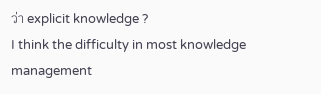ว่า explicit knowledge ?
I think the difficulty in most knowledge management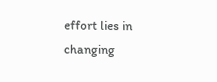effort lies in changing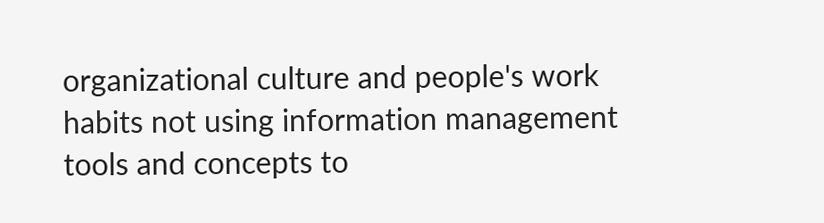organizational culture and people's work habits not using information management tools and concepts to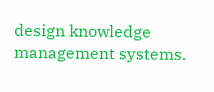design knowledge management systems.